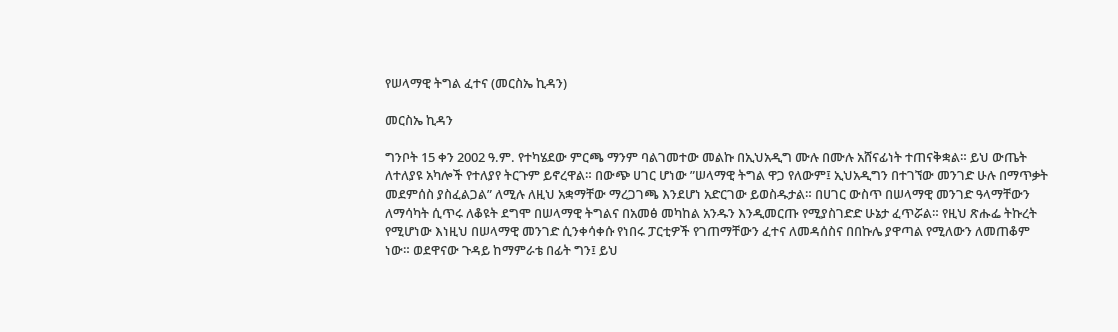የሠላማዊ ትግል ፈተና (መርስኤ ኪዳን)

መርስኤ ኪዳን

ግንቦት 15 ቀን 2002 ዓ.ም. የተካሄደው ምርጫ ማንም ባልገመተው መልኩ በኢህአዲግ ሙሉ በሙሉ አሸናፊነት ተጠናቅቋል። ይህ ውጤት ለተለያዩ አካሎች የተለያየ ትርጉም ይኖረዋል። በውጭ ሀገር ሆነው ”ሠላማዊ ትግል ዋጋ የለውም፤ ኢህአዲግን በተገኘው መንገድ ሁሉ በማጥቃት መደምሰስ ያስፈልጋል” ለሚሉ ለዚህ አቋማቸው ማረጋገጫ እንደሆነ አድርገው ይወስዱታል። በሀገር ውስጥ በሠላማዊ መንገድ ዓላማቸውን ለማሳካት ሲጥሩ ለቆዩት ደግሞ በሠላማዊ ትግልና በአመፅ መካከል አንዱን እንዲመርጡ የሚያስገድድ ሁኔታ ፈጥሯል። የዚህ ጽሑፌ ትኩረት የሚሆነው እነዚህ በሠላማዊ መንገድ ሲንቀሳቀሱ የነበሩ ፓርቲዎች የገጠማቸውን ፈተና ለመዳሰስና በበኩሌ ያዋጣል የሚለውን ለመጠቆም ነው። ወደዋናው ጉዳይ ከማምራቴ በፊት ግን፤ ይህ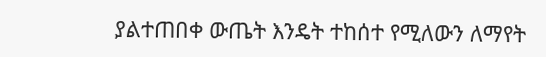ያልተጠበቀ ውጤት እንዴት ተከሰተ የሚለውን ለማየት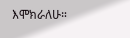እሞክራለሁ።